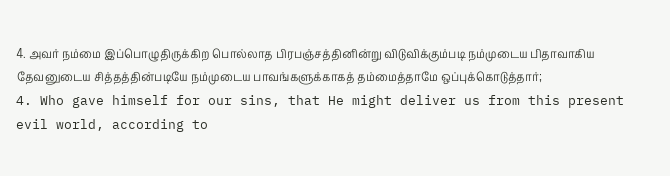4. அவர் நம்மை இப்பொழுதிருக்கிற பொல்லாத பிரபஞ்சத்தினின்று விடுவிக்கும்படி நம்முடைய பிதாவாகிய தேவனுடைய சித்தத்தின்படியே நம்முடைய பாவங்களுக்காகத் தம்மைத்தாமே ஒப்புக்கொடுத்தார்;
4. Who gave himself for our sins, that He might deliver us from this present evil world, according to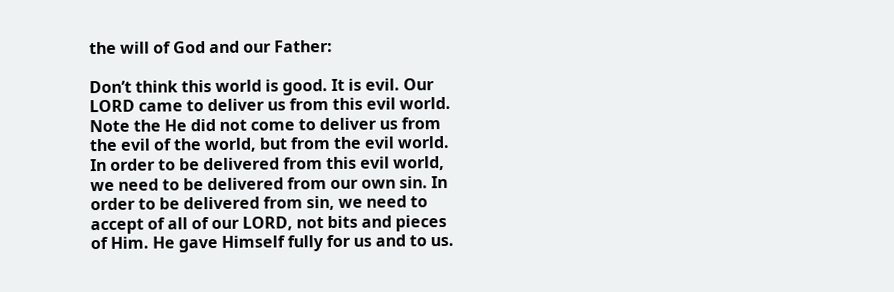the will of God and our Father:

Don’t think this world is good. It is evil. Our LORD came to deliver us from this evil world. Note the He did not come to deliver us from the evil of the world, but from the evil world. In order to be delivered from this evil world, we need to be delivered from our own sin. In order to be delivered from sin, we need to accept of all of our LORD, not bits and pieces of Him. He gave Himself fully for us and to us.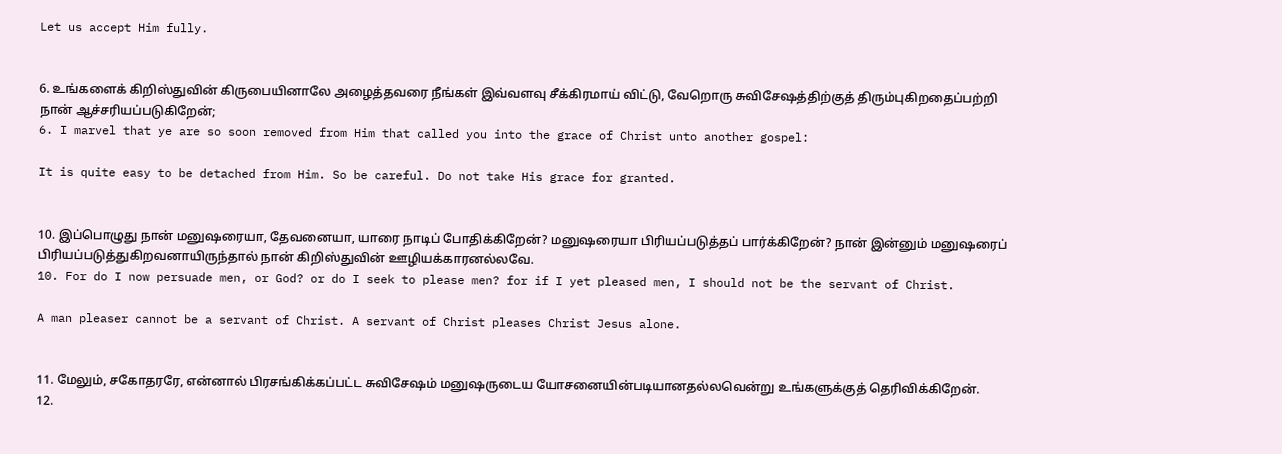Let us accept Him fully.


6. உங்களைக் கிறிஸ்துவின் கிருபையினாலே அழைத்தவரை நீங்கள் இவ்வளவு சீக்கிரமாய் விட்டு, வேறொரு சுவிசேஷத்திற்குத் திரும்புகிறதைப்பற்றி நான் ஆச்சரியப்படுகிறேன்;
6. I marvel that ye are so soon removed from Him that called you into the grace of Christ unto another gospel:

It is quite easy to be detached from Him. So be careful. Do not take His grace for granted.


10. இப்பொழுது நான் மனுஷரையா, தேவனையா, யாரை நாடிப் போதிக்கிறேன்? மனுஷரையா பிரியப்படுத்தப் பார்க்கிறேன்? நான் இன்னும் மனுஷரைப் பிரியப்படுத்துகிறவனாயிருந்தால் நான் கிறிஸ்துவின் ஊழியக்காரனல்லவே.
10. For do I now persuade men, or God? or do I seek to please men? for if I yet pleased men, I should not be the servant of Christ.

A man pleaser cannot be a servant of Christ. A servant of Christ pleases Christ Jesus alone.


11. மேலும், சகோதரரே, என்னால் பிரசங்கிக்கப்பட்ட சுவிசேஷம் மனுஷருடைய யோசனையின்படியானதல்லவென்று உங்களுக்குத் தெரிவிக்கிறேன்.
12.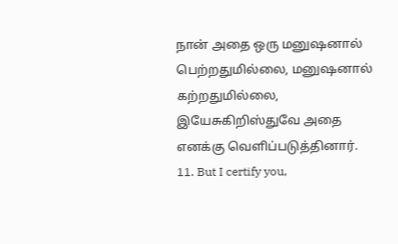நான் அதை ஒரு மனுஷனால் பெற்றதுமில்லை, மனுஷனால் கற்றதுமில்லை, இயேசுகிறிஸ்துவே அதை எனக்கு வெளிப்படுத்தினார்.
11. But I certify you,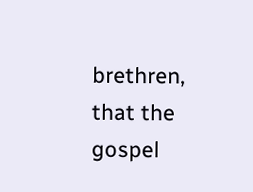brethren, that the gospel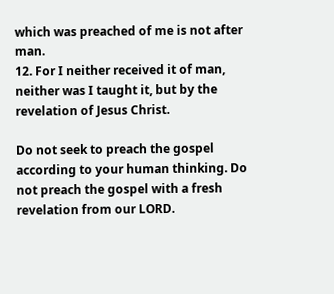which was preached of me is not after man.
12. For I neither received it of man, neither was I taught it, but by the revelation of Jesus Christ.

Do not seek to preach the gospel according to your human thinking. Do not preach the gospel with a fresh revelation from our LORD.